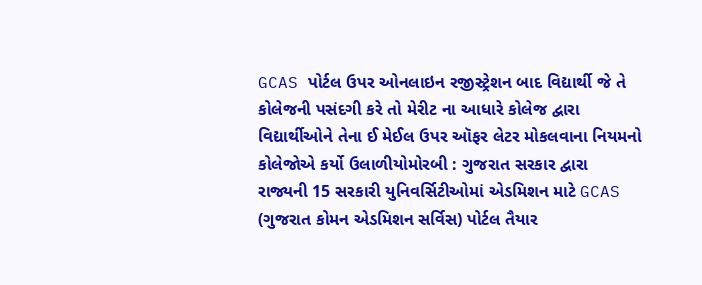GCAS પોર્ટલ ઉપર ઓનલાઇન રજીસ્ટ્રેશન બાદ વિદ્યાર્થી જે તે કોલેજની પસંદગી કરે તો મેરીટ ના આધારે કોલેજ દ્વારા વિદ્યાર્થીઓને તેના ઈ મેઈલ ઉપર ઑફર લેટર મોકલવાના નિયમનો કોલેજોએ કર્યો ઉલાળીયોમોરબી : ગુજરાત સરકાર દ્વારા રાજ્યની 15 સરકારી યુનિવર્સિટીઓમાં એડમિશન માટે GCAS (ગુજરાત કોમન એડમિશન સર્વિસ) પોર્ટલ તૈયાર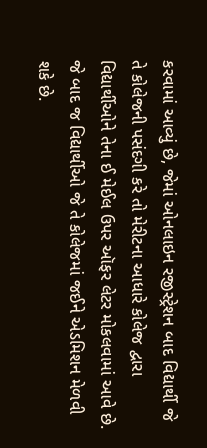કરવામાં આવ્યું છે, જેમાં ઓનલાઇન રજીસ્ટ્રેશન બાદ વિદ્યાર્થી જે તે કોલેજની પસંદગી કરે તો મેરીટના આધારે કોલેજ દ્વારા વિદ્યાર્થીઓને તેના ઈ મેઈલ ઉપર ઑફર લેટર મોકલવામાં આવે છે. જે બાદ જ વિદ્યાર્થીઓ જે તે કોલેજમાં જઈને એડમિશન મેળવી શકે છે.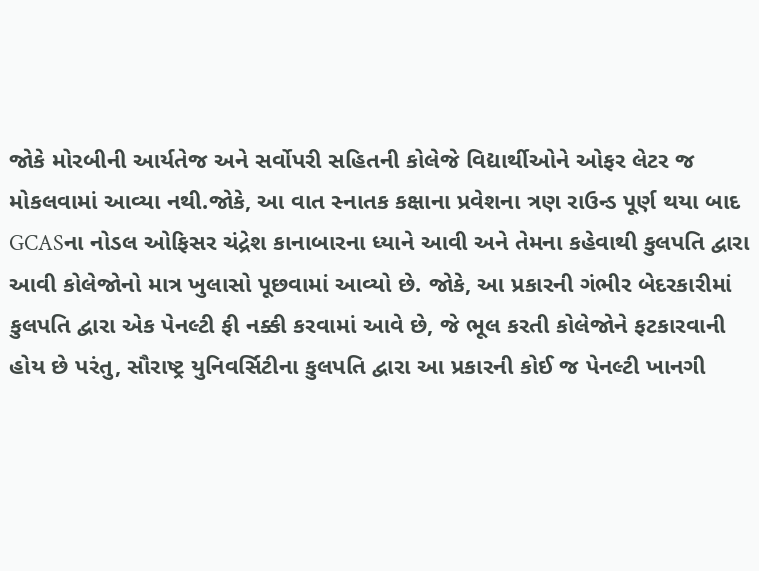જોકે મોરબીની આર્યતેજ અને સર્વોપરી સહિતની કોલેજે વિદ્યાર્થીઓને ઓફર લેટર જ મોકલવામાં આવ્યા નથી.જોકે, આ વાત સ્નાતક કક્ષાના પ્રવેશના ત્રણ રાઉન્ડ પૂર્ણ થયા બાદ GCASના નોડલ ઓફિસર ચંદ્રેશ કાનાબારના ધ્યાને આવી અને તેમના કહેવાથી કુલપતિ દ્વારા આવી કોલેજોનો માત્ર ખુલાસો પૂછવામાં આવ્યો છે. જોકે, આ પ્રકારની ગંભીર બેદરકારીમાં કુલપતિ દ્વારા એક પેનલ્ટી ફી નક્કી કરવામાં આવે છે, જે ભૂલ કરતી કોલેજોને ફટકારવાની હોય છે પરંતુ, સૌરાષ્ટ્ર યુનિવર્સિટીના કુલપતિ દ્વારા આ પ્રકારની કોઈ જ પેનલ્ટી ખાનગી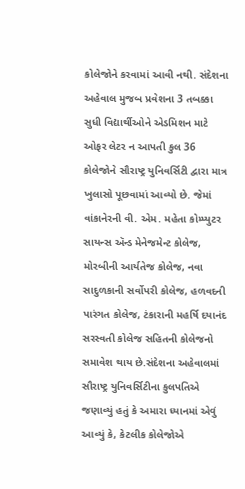કોલેજોને કરવામાં આવી નથી. સંદેશના અહેવાલ મુજબ પ્રવેશના 3 તબક્કા સુધી વિદ્યાર્થીઓને એડમિશન માટે ઓફર લેટર ન આપતી કુલ 36 કોલેજોને સૌરાષ્ટ્ર યુનિવર્સિટી દ્વારા માત્ર ખુલાસો પૂછવામાં આવ્યો છે. જેમાં વાંકાનેરની વી. એમ. મહેતા કોમ્પ્યુટર સાયન્સ ઍન્ડ મેનેજમેન્ટ કોલેજ, મોરબીની આર્યતેજ કોલેજ, નવા સાદુળકાની સર્વોપરી કોલેજ, હળવદની પારંગત કોલેજ, ટંકારાની મહર્ષિ દયાનંદ સરસ્વતી કોલેજ સહિતની કોલેજનો સમાવેશ થાય છે.સંદેશના અહેવાલમાં સૌરાષ્ટ્ર યુનિવર્સિટીના કુલપતિએ જણાવ્યું હતું કે અમારા ધ્યાનમાં એવું આવ્યું કે, કેટલીક કોલેજોએ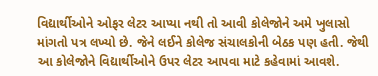વિદ્યાર્થીઓને ઓફર લેટર આપ્યા નથી તો આવી કોલેજોને અમે ખુલાસો માંગતો પત્ર લખ્યો છે. જેને લઈને કોલેજ સંચાલકોની બેઠક પણ હતી. જેથી આ કોલેજોને વિદ્યાર્થીઓને ઉપર લેટર આપવા માટે કહેવામાં આવશે.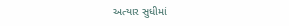અત્યાર સુધીમાં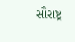સૌરાષ્ટ્ર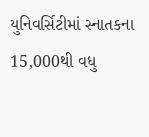યુનિવર્સિટીમાં સ્નાતકના 15,000થી વધુ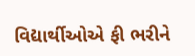વિદ્યાર્થીઓએ ફી ભરીને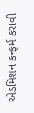એડમિશન કન્ફર્મ કરાવી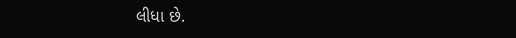લીધા છે.